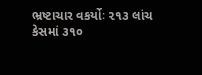ભ્રષ્ટાચાર વકર્યોઃ ૨૧૩ લાંચ કેસમાં ૩૧૦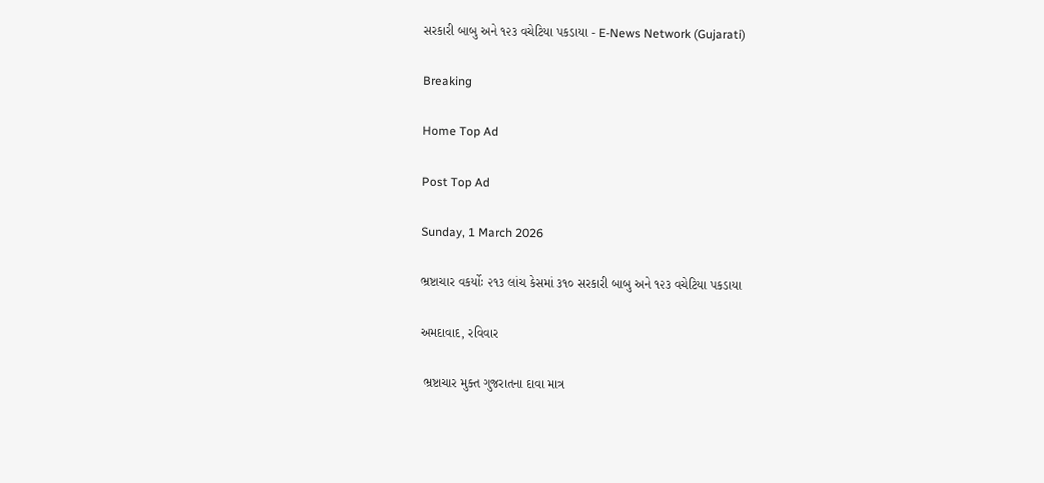સરકારી બાબુ અને ૧૨૩ વચેટિયા પકડાયા - E-News Network (Gujarati)

Breaking

Home Top Ad

Post Top Ad

Sunday, 1 March 2026

ભ્રષ્ટાચાર વકર્યોઃ ૨૧૩ લાંચ કેસમાં ૩૧૦ સરકારી બાબુ અને ૧૨૩ વચેટિયા પકડાયા

અમદાવાદ, રવિવાર

 ભ્રષ્ટાચાર મુક્ત ગુજરાતના દાવા માત્ર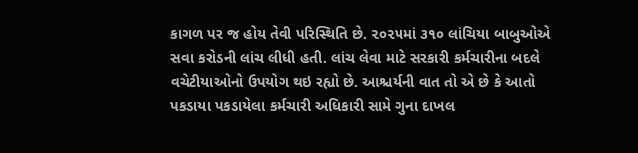કાગળ પર જ હોય તેવી પરિસ્થિતિ છે. ૨૦૨૫માં ૩૧૦ લાંચિયા બાબુઓએ સવા કરોડની લાંચ લીધી હતી. લાંચ લેવા માટે સરકારી કર્મચારીના બદલે વચેટીયાઓનો ઉપયોગ થઇ રહ્યો છે. આશ્ચર્યની વાત તો એ છે કે આતો પકડાયા પકડાયેલા કર્મચારી અધિકારી સામે ગુના દાખલ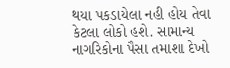થયા પકડાયેલા નહી હોય તેવા કેટલા લોકો હશે. સામાન્ય નાગરિકોના પૈસા તમાશા દેખો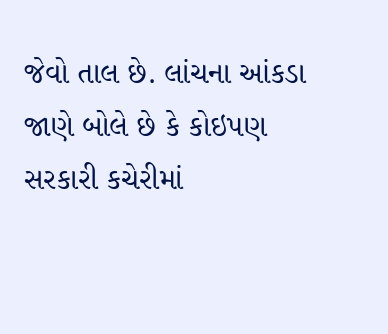જેવો તાલ છે. લાંચના આંકડા જાણે બોલે છે કે કોઇપણ સરકારી કચેરીમાં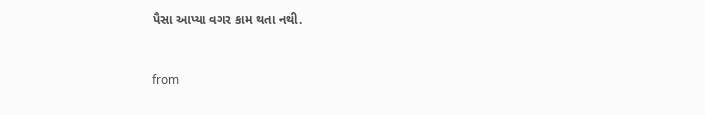પૈસા આપ્યા વગર કામ થતા નથી.



from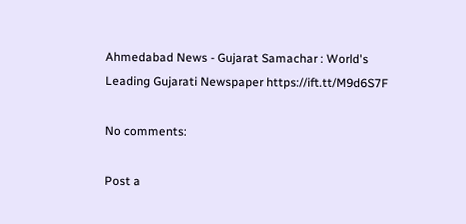Ahmedabad News - Gujarat Samachar : World's Leading Gujarati Newspaper https://ift.tt/M9d6S7F

No comments:

Post a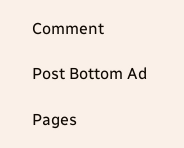Comment

Post Bottom Ad

Pages